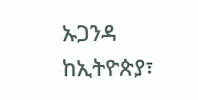ኡጋንዳ ከኢትዮጵያ፣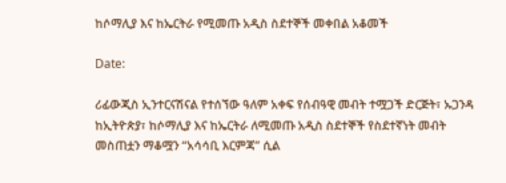ከሶማሊያ እና ከኤርትራ የሚመጡ አዲስ ስደተኞች መቀበል አቆመች

Date:

ሪፊውጂስ ኢንተርናሽናል የተሰኘው ዓለም አቀፍ የሰብዓዊ መብት ተሟጋች ድርጅት፣ ኡጋንዳ ከኢትዮጵያ፣ ከሶማሊያ እና ከኤርትራ ለሚመጡ አዲስ ስደተኞች የስደተኛነት መብት መስጠቷን ማቆሟን “አሳሳቢ እርምጃ” ሲል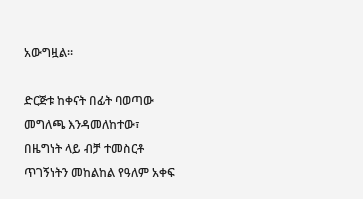አውግዟል።

ድርጅቱ ከቀናት በፊት ባወጣው መግለጫ እንዳመለከተው፣ በዜግነት ላይ ብቻ ተመስርቶ ጥገኝነትን መከልከል የዓለም አቀፍ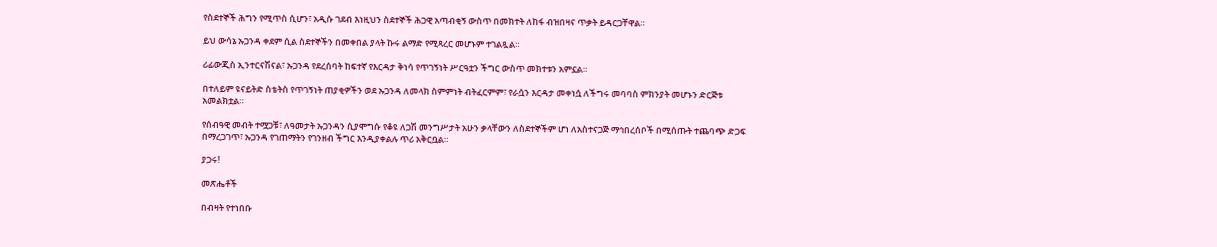የስደተኞች ሕግን የሚጥስ ሲሆን፣ አዲሱ ገደብ እነዚህን ስደተኞች ሕጋዊ አጣብቂኝ ውስጥ በመክተት ለከፋ ብዝበዛና ጥቃት ይዳርጋቸዋል።

ይህ ውሳኔ ኡጋንዳ ቀደም ሲል ስደተኞችን በመቀበል ያላት ኩሩ ልማድ የሚጻረር መሆኑም ተገልጿል።

ሪፊውጂስ ኢንተርናሽናል፣ ኡጋንዳ የደረሰባት ከፍተኛ የእርዳታ ቅነሳ የጥገኝነት ሥርዓቷን ችግር ውስጥ መክተቱን አምኗል።

በተለይም ዩናይትድ ስቴትስ የጥገኝነት ጠያቂዎችን ወደ ኡጋንዳ ለመላክ ስምምነት ብትፈርምም፣ የራሷን እርዳታ መቀነሷ ለችግሩ መባባስ ምክንያት መሆኑን ድርጅቱ አመልክቷል።

የሰብዓዊ መብት ተሟጋቹ፣ ለዓመታት ኡጋንዳን ሲያሞግሱ የቆዩ ለጋሽ መንግሥታት አሁን ቃላቸውን ለስደተኞችም ሆነ ለአስተናጋጅ ማኅበረሰቦች በሚሰጡት ተጨባጭ ድጋፍ በማረጋገጥ፣ ኡጋንዳ የገጠማትን የገንዘብ ችግር እንዲያቀልሉ ጥሪ አቅርቧል።

ያጋሩ!

መጽሔቶች

በብዛት የተነበቡ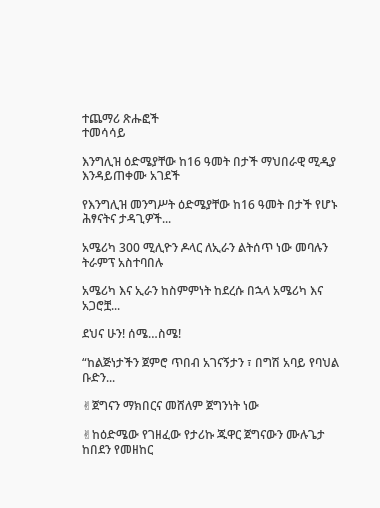ተጨማሪ ጽሑፎች
ተመሳሳይ

እንግሊዝ ዕድሜያቸው ከ16 ዓመት በታች ማህበራዊ ሚዲያ እንዳይጠቀሙ አገደች

የእንግሊዝ መንግሥት ዕድሜያቸው ከ16 ዓመት በታች የሆኑ ሕፃናትና ታዳጊዎች...

አሜሪካ 300 ሚሊዮን ዶላር ለኢራን ልትሰጥ ነው መባሉን ትራምፕ አስተባበሉ

አሜሪካ እና ኢራን ከስምምነት ከደረሱ በኋላ አሜሪካ እና አጋሮቿ...

ደህና ሁን! ሰሜ…ስሜ!

“ከልጅነታችን ጀምሮ ጥበብ አገናኝታን ፣ በግሽ አባይ የባህል ቡድን...

✌ጀግናን ማክበርና መሸለም ጀግንነት ነው

✌ከዕድሜው የገዘፈው የታሪኩ ጁዋር ጀግናውን ሙሉጌታ ከበደን የመዘከር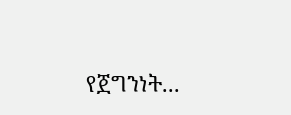የጀግንነት...